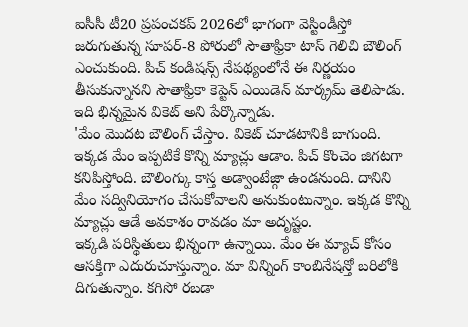ఐసీసీ టీ20 ప్రపంచకప్ 2026లో భాగంగా వెస్టిండీస్తో జరుగుతున్న సూపర్-8 పోరులో సౌతాఫ్రికా టాస్ గెలిచి బౌలింగ్ ఎంచుకుంది. పిచ్ కండిషన్స్ నేపథ్యంలోనే ఈ నిర్ణయం తీసుకున్నానని సౌతాఫ్రికా కెప్టెన్ ఎయిడెన్ మార్క్రమ్ తెలిపాడు. ఇది భిన్నమైన వికెట్ అని పేర్కొన్నాడు.
'మేం మొదట బౌలింగ్ చేస్తాం. వికెట్ చూడటానికి బాగుంది. ఇక్కడ మేం ఇప్పటికే కొన్ని మ్యాచ్లు ఆడాం. పిచ్ కొంచెం జిగటగా కనిపిస్తోంది. బౌలింగ్కు కాస్త అడ్వాంటేజ్గా ఉండనుంది. దానిని మేం సద్వినియోగం చేసుకోవాలని అనుకుంటున్నాం. ఇక్కడ కొన్ని మ్యాచ్లు ఆడే అవకాశం రావడం మా అదృష్టం.
ఇక్కడి పరిస్థితులు భిన్నంగా ఉన్నాయి. మేం ఈ మ్యాచ్ కోసం ఆసక్తిగా ఎదురుచూస్తున్నాం. మా విన్నింగ్ కాంబినేషన్తో బరిలోకి దిగుతున్నాం. కగిసో రబడా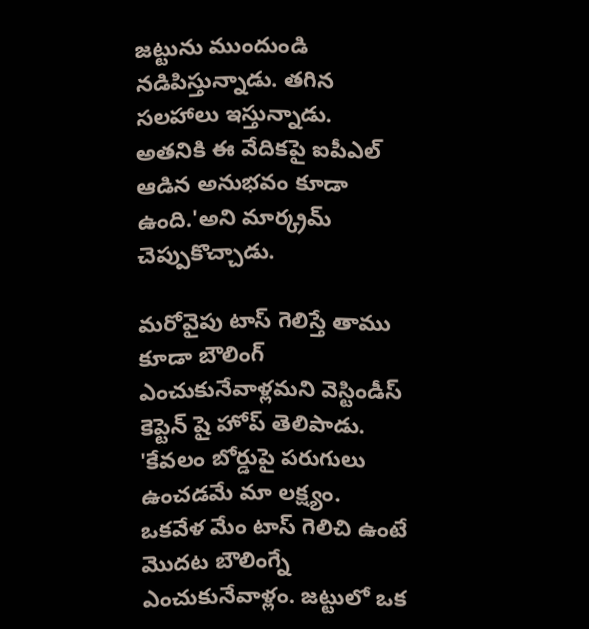జట్టును ముందుండి నడిపిస్తున్నాడు. తగిన సలహాలు ఇస్తున్నాడు. అతనికి ఈ వేదికపై ఐపీఎల్ ఆడిన అనుభవం కూడా ఉంది.'అని మార్క్రమ్ చెప్పుకొచ్చాడు.

మరోవైపు టాస్ గెలిస్తే తాము కూడా బౌలింగ్ ఎంచుకునేవాళ్లమని వెస్టిండీస్ కెప్టెన్ షై హోప్ తెలిపాడు.
'కేవలం బోర్డుపై పరుగులు ఉంచడమే మా లక్ష్యం. ఒకవేళ మేం టాస్ గెలిచి ఉంటే మొదట బౌలింగ్నే ఎంచుకునేవాళ్లం. జట్టులో ఒక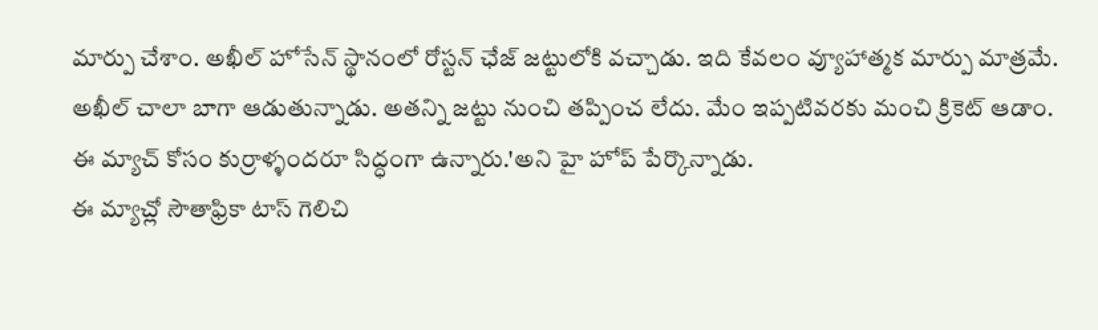మార్పు చేశాం. అఖీల్ హోసేన్ స్థానంలో రోస్టన్ ఛేజ్ జట్టులోకి వచ్చాడు. ఇది కేవలం వ్యూహాత్మక మార్పు మాత్రమే. అఖీల్ చాలా బాగా ఆడుతున్నాడు. అతన్ని జట్టు నుంచి తప్పించ లేదు. మేం ఇప్పటివరకు మంచి క్రికెట్ ఆడాం. ఈ మ్యాచ్ కోసం కుర్రాళ్ళందరూ సిద్ధంగా ఉన్నారు.'అని హై హోప్ పేర్కొన్నాడు.
ఈ మ్యాచ్లో సౌతాఫ్రికా టాస్ గెలిచి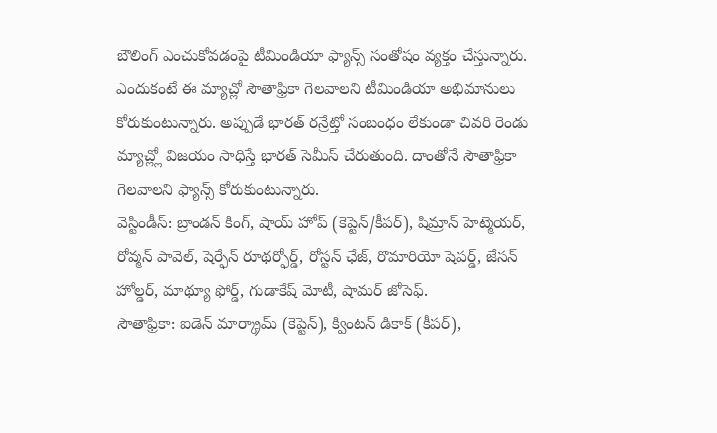బౌలింగ్ ఎంచుకోవడంపై టీమిండియా ఫ్యాన్స్ సంతోషం వ్యక్తం చేస్తున్నారు. ఎందుకంటే ఈ మ్యాచ్లో సౌతాఫ్రికా గెలవాలని టీమిండియా అభిమానులు కోరుకుంటున్నారు. అప్పుడే భారత్ రన్రేట్తో సంబంధం లేకుండా చివరి రెండు మ్యాచ్ల్లో విజయం సాధిస్తే భారత్ సెమీస్ చేరుతుంది. దాంతోనే సౌతాఫ్రికా గెలవాలని ఫ్యాన్స్ కోరుకుంటున్నారు.
వెస్టిండీస్: బ్రాండన్ కింగ్, షాయ్ హోప్ (కెప్టెన్/కీపర్), షిమ్రాన్ హెట్మెయర్, రోవ్మన్ పావెల్, షెర్ఫేన్ రూథర్ఫోర్డ్, రోస్టన్ ఛేజ్, రొమారియో షెపర్డ్, జేసన్ హోల్డర్, మాథ్యూ ఫోర్డ్, గుడాకేష్ మోటీ, షామర్ జోసెఫ్.
సౌతాఫ్రికా: ఐడెన్ మార్క్రామ్ (కెప్టెన్), క్వింటన్ డికాక్ (కీపర్),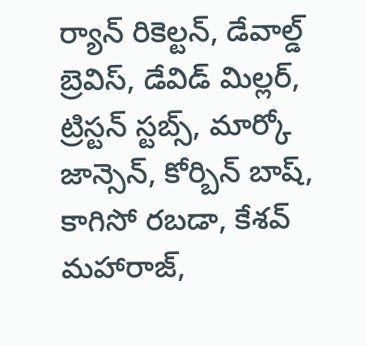ర్యాన్ రికెల్టన్, డేవాల్డ్ బ్రెవిస్, డేవిడ్ మిల్లర్, ట్రిస్టన్ స్టబ్స్, మార్కో జాన్సెన్, కోర్బిన్ బాష్, కాగిసో రబడా, కేశవ్ మహారాజ్,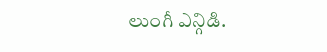లుంగీ ఎన్గిడి.